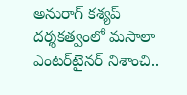అనురాగ్ కశ్యప్ దర్శకత్వంలో మసాలా ఎంటర్‌టైనర్ నిశాంచి..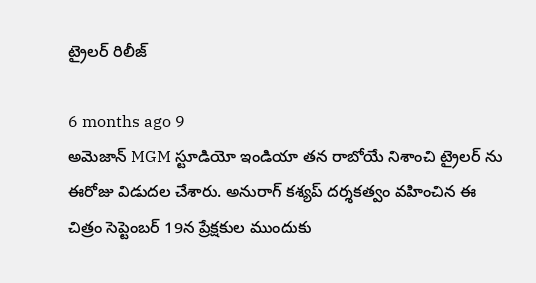ట్రైలర్ రిలీజ్

6 months ago 9
అమెజాన్ MGM స్టూడియో ఇండియా తన రాబోయే నిశాంచి ట్రైలర్ ను ఈరోజు విడుదల చేశారు. అనురాగ్ కశ్యప్ దర్శకత్వం వహించిన ఈ చిత్రం సెప్టెంబర్ 19న ప్రేక్షకుల ముందుకు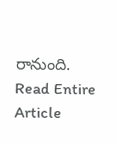రానుంది.
Read Entire Article